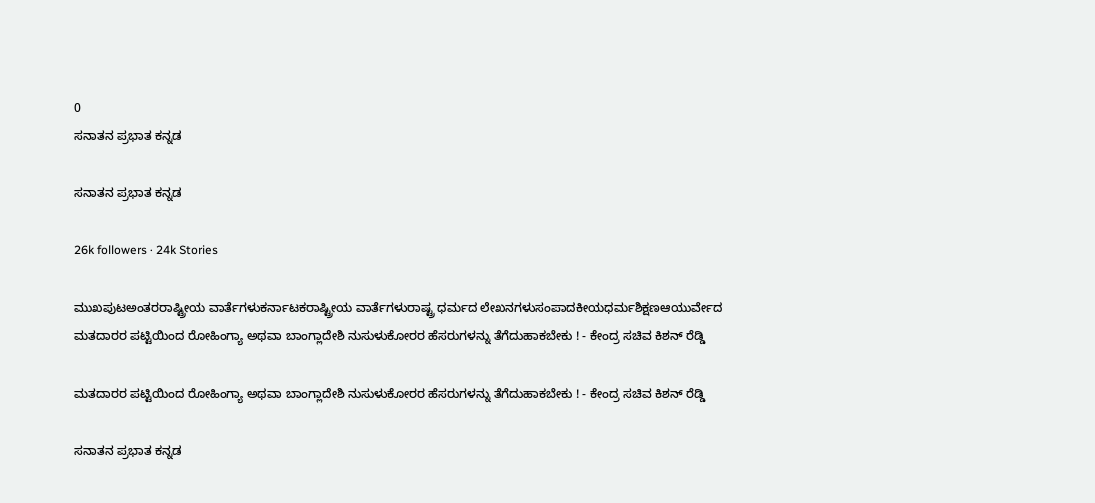0
ಸನಾತನ ಪ್ರಭಾತ ಕನ್ನಡ

ಸನಾತನ ಪ್ರಭಾತ ಕನ್ನಡ

26k followers · 24k Stories

ಮುಖಪುಟಅಂತರರಾಷ್ಟ್ರೀಯ ವಾರ್ತೆಗಳುಕರ್ನಾಟಕರಾಷ್ಟ್ರೀಯ ವಾರ್ತೆಗಳುರಾಷ್ಟ್ರ ಧರ್ಮದ ಲೇಖನಗಳುಸಂಪಾದಕೀಯಧರ್ಮಶಿಕ್ಷಣಆಯುರ್ವೇದ
ಮತದಾರರ ಪಟ್ಟಿಯಿಂದ ರೋಹಿಂಗ್ಯಾ ಅಥವಾ ಬಾಂಗ್ಲಾದೇಶಿ ನುಸುಳುಕೋರರ ಹೆಸರುಗಳನ್ನು ತೆಗೆದುಹಾಕಬೇಕು ! - ಕೇಂದ್ರ ಸಚಿವ ಕಿಶನ್ ರೆಡ್ಡಿ

ಮತದಾರರ ಪಟ್ಟಿಯಿಂದ ರೋಹಿಂಗ್ಯಾ ಅಥವಾ ಬಾಂಗ್ಲಾದೇಶಿ ನುಸುಳುಕೋರರ ಹೆಸರುಗಳನ್ನು ತೆಗೆದುಹಾಕಬೇಕು ! - ಕೇಂದ್ರ ಸಚಿವ ಕಿಶನ್ ರೆಡ್ಡಿ

ಸನಾತನ ಪ್ರಭಾತ ಕನ್ನಡ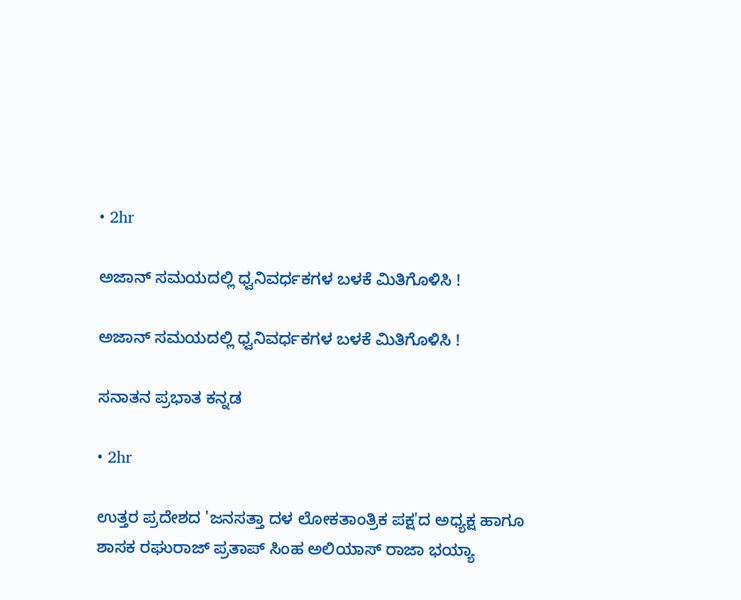• 2hr

ಅಜಾನ್ ಸಮಯದಲ್ಲಿ ಧ್ವನಿವರ್ಧಕಗಳ ಬಳಕೆ ಮಿತಿಗೊಳಿಸಿ !

ಅಜಾನ್ ಸಮಯದಲ್ಲಿ ಧ್ವನಿವರ್ಧಕಗಳ ಬಳಕೆ ಮಿತಿಗೊಳಿಸಿ !

ಸನಾತನ ಪ್ರಭಾತ ಕನ್ನಡ

• 2hr

ಉತ್ತರ ಪ್ರದೇಶದ 'ಜನಸತ್ತಾ ದಳ ಲೋಕತಾಂತ್ರಿಕ ಪಕ್ಷ'ದ ಅಧ್ಯಕ್ಷ ಹಾಗೂ ಶಾಸಕ ರಘುರಾಜ್ ಪ್ರತಾಪ್ ಸಿಂಹ ಅಲಿಯಾಸ್ ರಾಜಾ ಭಯ್ಯಾ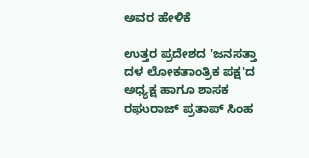ಅವರ ಹೇಳಿಕೆ

ಉತ್ತರ ಪ್ರದೇಶದ 'ಜನಸತ್ತಾ ದಳ ಲೋಕತಾಂತ್ರಿಕ ಪಕ್ಷ'ದ ಅಧ್ಯಕ್ಷ ಹಾಗೂ ಶಾಸಕ ರಘುರಾಜ್ ಪ್ರತಾಪ್ ಸಿಂಹ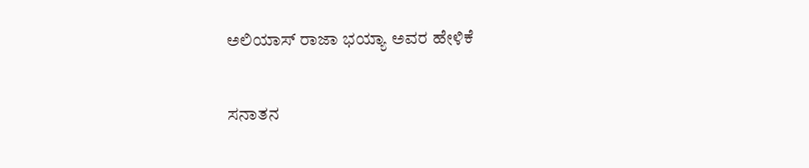ಅಲಿಯಾಸ್ ರಾಜಾ ಭಯ್ಯಾ ಅವರ ಹೇಳಿಕೆ

ಸನಾತನ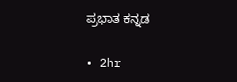ಪ್ರಭಾತ ಕನ್ನಡ

• 2hr